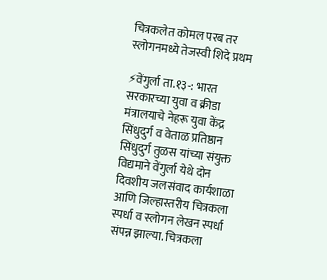चित्रकलेत कोमल परब तर स्लोगनमध्ये तेजस्वी शिदे प्रथम

⚡वेंगुर्ला ता.१३-: भारत सरकारच्या युवा व क्रीडा मंत्रालयाचे नेहरू युवा केंद्र सिंधुदुर्ग व वेताळ प्रतिष्ठान सिंधुदुर्ग तुळस यांच्या संयुक्त विद्यमाने वेंगुर्ला येथे दोन दिवशीय जलसंवाद कार्यशाळा आणि जिल्हास्तरीय चित्रकला स्पर्धा व स्लोगन लेखन स्पर्धा संपन्न झाल्या. चित्रकला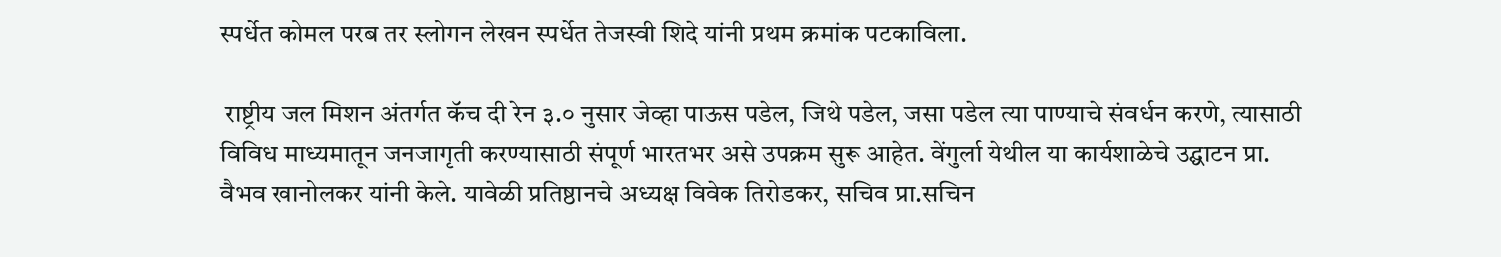स्पर्धेत कोमल परब तर स्लोगन लेखन स्पर्धेत तेजस्वी शिदे यांनी प्रथम क्रमांक पटकाविला.

 राष्ट्रीय जल मिशन अंतर्गत कॅच दी रेन ३.० नुसार जेव्हा पाऊस पडेल, जिथे पडेल, जसा पडेल त्या पाण्याचे संवर्धन करणे, त्यासाठी विविध माध्यमातून जनजागृती करण्यासाठी संपूर्ण भारतभर असे उपक्रम सुरू आहेत. वेंगुर्ला येथील या कार्यशाळेचे उद्घाटन प्रा. वैभव खानोलकर यांनी केले. यावेळी प्रतिष्ठानचे अध्यक्ष विवेक तिरोडकर, सचिव प्रा.सचिन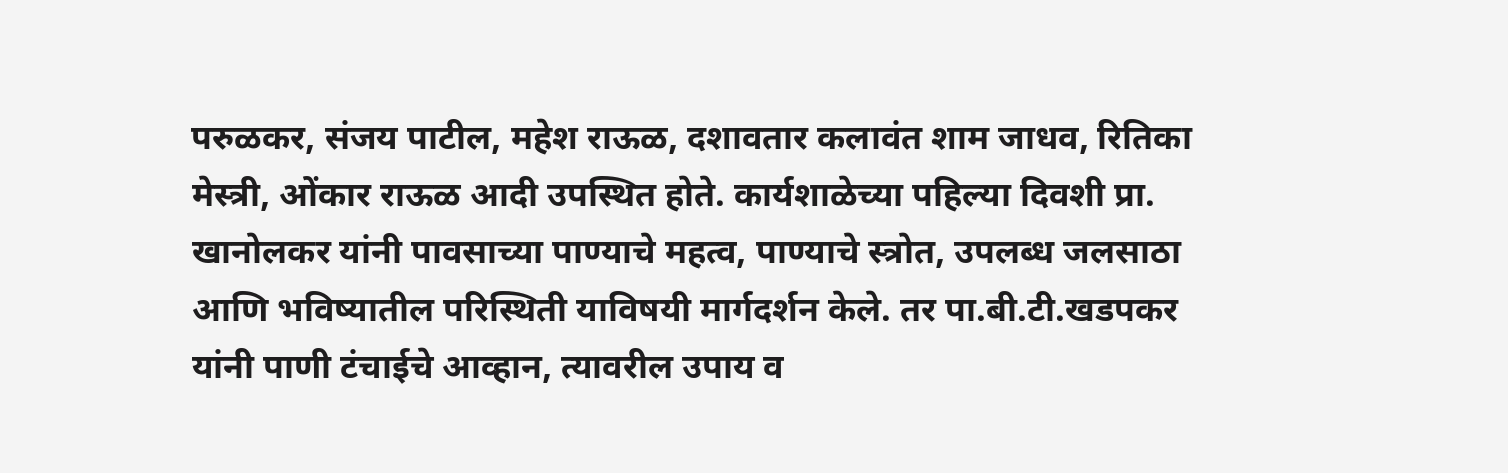परुळकर, संजय पाटील, महेश राऊळ, दशावतार कलावंत शाम जाधव, रितिका मेस्त्री, ओंकार राऊळ आदी उपस्थित होते. कार्यशाळेच्या पहिल्या दिवशी प्रा. खानोलकर यांनी पावसाच्या पाण्याचे महत्व, पाण्याचे स्त्रोत, उपलब्ध जलसाठा आणि भविष्यातील परिस्थिती याविषयी मार्गदर्शन केले. तर पा.बी.टी.खडपकर यांनी पाणी टंचाईचे आव्हान, त्यावरील उपाय व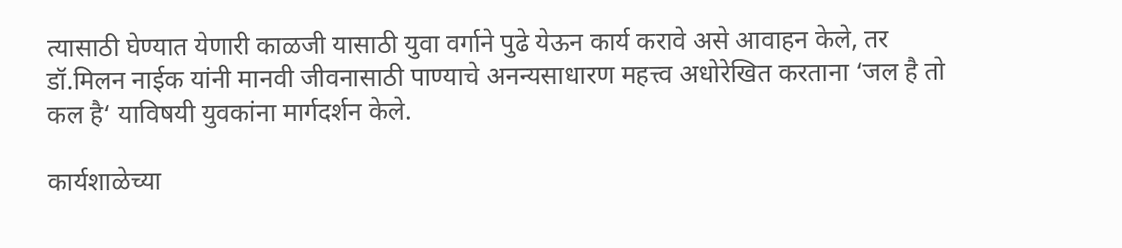त्यासाठी घेण्यात येणारी काळजी यासाठी युवा वर्गाने पुढे येऊन कार्य करावे असे आवाहन केले, तर डॉ.मिलन नाईक यांनी मानवी जीवनासाठी पाण्याचे अनन्यसाधारण महत्त्व अधोरेखित करताना ‘जल है तो कल है‘ याविषयी युवकांना मार्गदर्शन केले.

कार्यशाळेच्या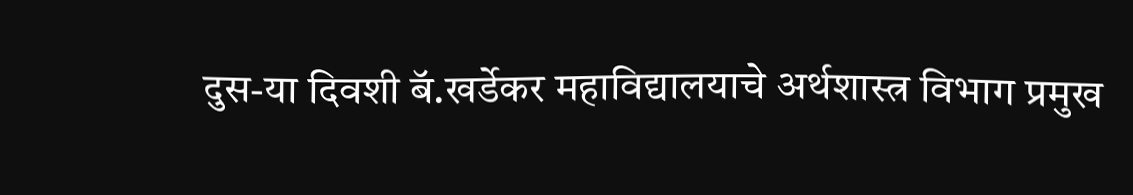दुस-या दिवशी बॅ.खर्डेकर महाविद्यालयाचे अर्थशास्त्र विभाग प्रमुख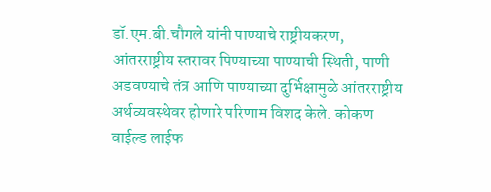डॉ.एम.बी.चौगले यांनी पाण्याचे राष्ट्रीयकरण, आंतरराष्ट्रीय स्तरावर पिण्याच्या पाण्याची स्थिती, पाणी अडवण्याचे तंत्र आणि पाण्याच्या दुर्भिक्षामुळे आंतरराष्ट्रीय अर्थव्यवस्थेवर होणारे परिणाम विशद केले. कोकण वाईल्ड लाईफ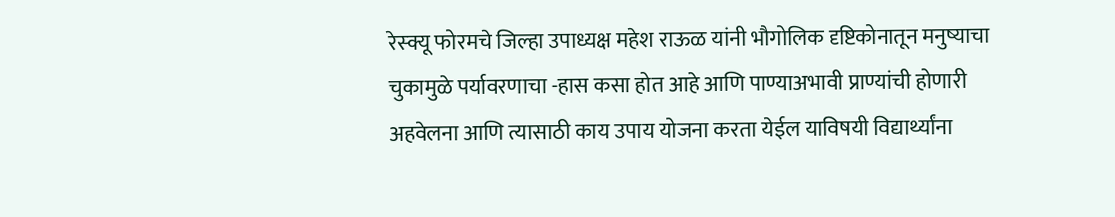रेस्क्यू फोरमचे जिल्हा उपाध्यक्ष महेश राऊळ यांनी भौगोलिक दृष्टिकोनातून मनुष्याचा चुकामुळे पर्यावरणाचा -हास कसा होत आहे आणि पाण्याअभावी प्राण्यांची होणारी अहवेलना आणि त्यासाठी काय उपाय योजना करता येईल याविषयी विद्यार्थ्यांना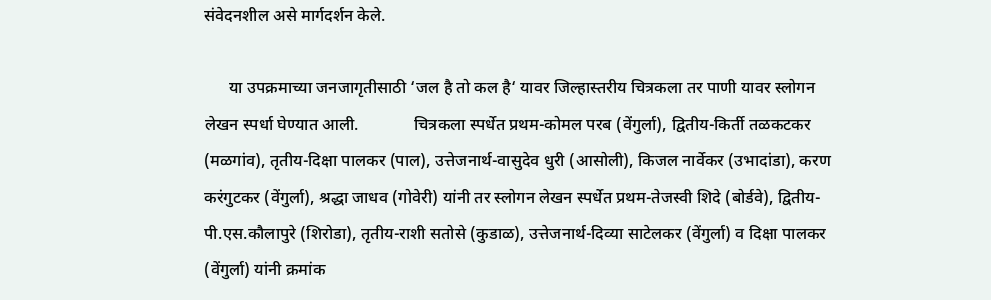संवेदनशील असे मार्गदर्शन केले.

      या उपक्रमाच्या जनजागृतीसाठी ‘जल है तो कल है‘ यावर जिल्हास्तरीय चित्रकला तर पाणी यावर स्लोगन लेखन स्पर्धा घेण्यात आली.             चित्रकला स्पर्धेत प्रथम-कोमल परब (वेंगुर्ला), द्वितीय-किर्ती तळकटकर (मळगांव), तृतीय-दिक्षा पालकर (पाल), उत्तेजनार्थ-वासुदेव धुरी (आसोली), किजल नार्वेकर (उभादांडा), करण करंगुटकर (वेंगुर्ला), श्रद्धा जाधव (गोवेरी) यांनी तर स्लोगन लेखन स्पर्धेत प्रथम-तेजस्वी शिदे (बोर्डवे), द्वितीय-पी.एस.कौलापुरे (शिरोडा), तृतीय-राशी सतोसे (कुडाळ), उत्तेजनार्थ-दिव्या साटेलकर (वेंगुर्ला) व दिक्षा पालकर (वेंगुर्ला) यांनी क्रमांक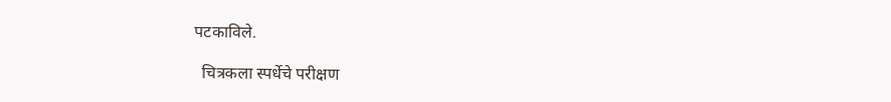पटकाविले.

  चित्रकला स्पर्धेचे परीक्षण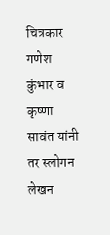चित्रकार गणेश कुंभार व कृष्णा सावंत यांनी तर स्लोगन लेखन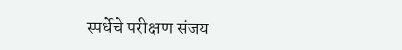स्पर्धेचे परीक्षण संजय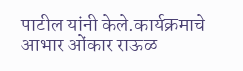पाटील यांनी केले.कार्यक्रमाचे आभार ओंकार राऊळ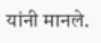यांनी मानले.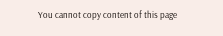You cannot copy content of this page